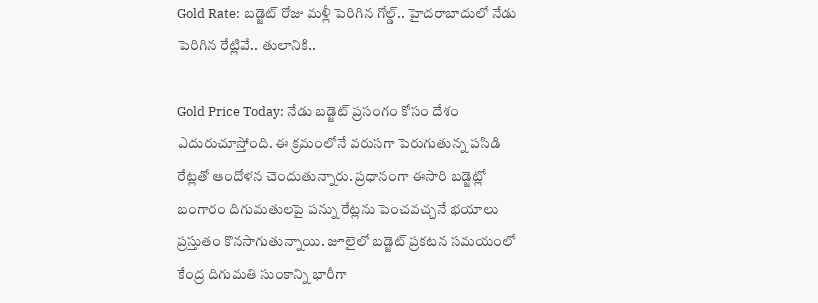Gold Rate: బడ్జెట్ రోజు మళ్లీ పెరిగిన గోల్డ్.. హైదరాబాదులో నేడు పెరిగిన రేట్లివే.. తులానికి..

Gold Price Today: నేడు బడ్జెట్ ప్రసంగం కోసం దేశం ఎదురుచూస్తోంది. ఈ క్రమంలోనే వరుసగా పెరుగుతున్న పసిడి రేట్లతో ఆందోళన చెందుతున్నారు. ప్రధానంగా ఈసారి బడ్జెట్లో బంగారం దిగుమతులపై పన్ను రేట్లను పెంచవచ్చనే భయాలు ప్రస్తుతం కొనసాగుతున్నాయి. జూలైలో బడ్జెట్ ప్రకటన సమయంలో కేంద్ర దిగుమతి సుంకాన్ని భారీగా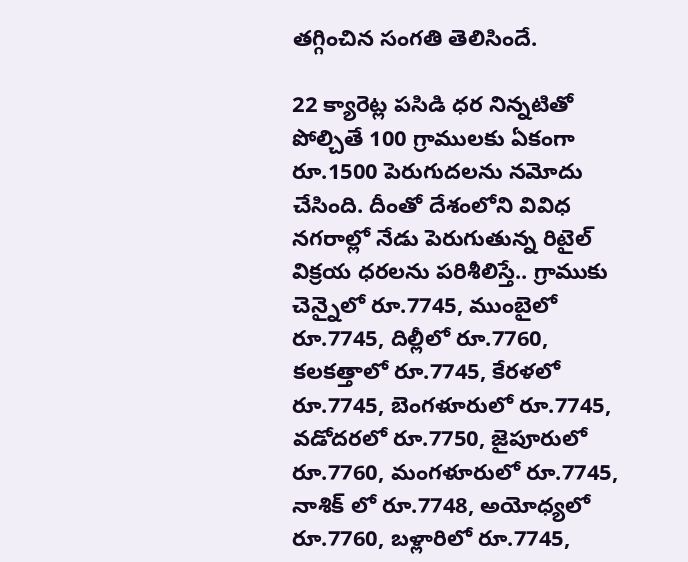తగ్గించిన సంగతి తెలిసిందే.

22 క్యారెట్ల పసిడి ధర నిన్నటితో పోల్చితే 100 గ్రాములకు ఏకంగా రూ.1500 పెరుగుదలను నమోదు చేసింది. దీంతో దేశంలోని వివిధ నగరాల్లో నేడు పెరుగుతున్న రిటైల్ విక్రయ ధరలను పరిశీలిస్తే.. గ్రాముకు చెన్నైలో రూ.7745, ముంబైలో రూ.7745, దిల్లీలో రూ.7760, కలకత్తాలో రూ.7745, కేరళలో రూ.7745, బెంగళూరులో రూ.7745, వడోదరలో రూ.7750, జైపూరులో రూ.7760, మంగళూరులో రూ.7745, నాశిక్ లో రూ.7748, అయోధ్యలో రూ.7760, బళ్లారిలో రూ.7745,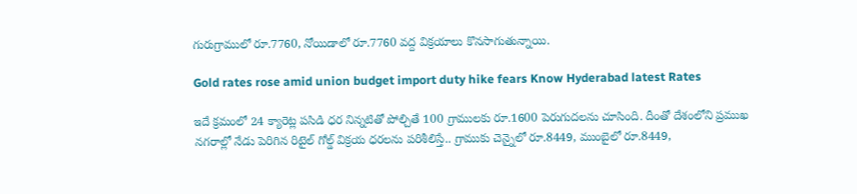గురుగ్రాములో రూ.7760, నోయిడాలో రూ.7760 వద్ద విక్రయాలు కొనసాగుతున్నాయి.

Gold rates rose amid union budget import duty hike fears Know Hyderabad latest Rates

ఇదే క్రమంలో 24 క్యారెట్ల పసిడి ధర నిన్నటితో పోల్చితే 100 గ్రాములకు రూ.1600 పెరుగుదలను చూసింది. దీంతో దేశంలోని ప్రముఖ నగరాల్లో నేడు పెరిగిన రిటైల్ గోల్డ్ విక్రయ ధరలను పరిశీలిస్తే.. గ్రాముకు చెన్నైలో రూ.8449, ముంబైలో రూ.8449,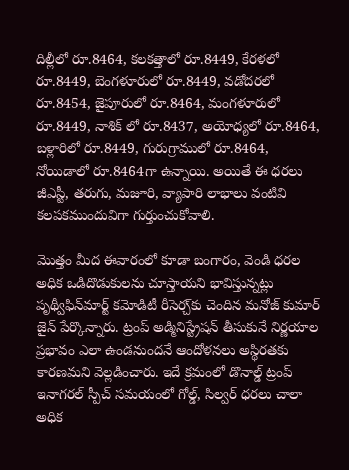దిల్లీలో రూ.8464, కలకత్తాలో రూ.8449, కేరళలో రూ.8449, బెంగళూరులో రూ.8449, వడోదరలో రూ.8454, జైపూరులో రూ.8464, మంగళూరులో రూ.8449, నాశిక్ లో రూ.8437, అయోధ్యలో రూ.8464, బళ్లారిలో రూ.8449, గురుగ్రాములో రూ.8464, నోయిడాలో రూ.8464గా ఉన్నాయి. అయితే ఈ ధరలు జీఎస్టీ, తరుగు, మజూరి, వ్యాపారి లాభాలు వంటివి కలపకముందువిగా గుర్తుంచుకోవాలి.

మెుత్తం మీద ఈవారంలో కూడా బంగారం, వెండి ధరల అధిక ఒడిదొడుకులను చూస్తాయని భావిస్తున్నట్లు పృథ్వీఫిన్‌మార్ట్ కమోడిటీ రీసెర్చ్‌కు చెందిన మనోజ్ కుమార్ జైన్ పేర్కొన్నారు. ట్రంప్ అడ్మినిస్ట్రేషన్ తీసుకునే నిర్ణయాల ప్రభావం ఎలా ఉండనుందనే ఆందోళనలు అస్థిరతకు కారణమని వెల్లడించారు. ఇదే క్రమంలో డొనాల్డ్ ట్రంప్ ఇనాగరల్ స్పీచ్ సమయంలో గోల్డ్, సిల్వర్ ధరలు చాలా అధిక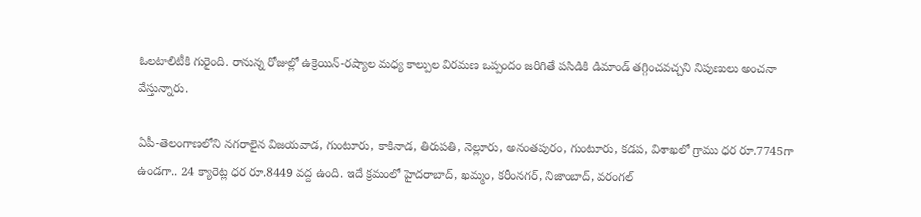ఓలటాలిటీకి గురైంది. రానున్న రోజుల్లో ఉక్రెయిన్-రష్యాల మధ్య కాల్పుల విరమణ ఒప్పందం జరిగితే పసిడికి డిమాండ్ తగ్గించవచ్చని నిపుణులు అంచనా వేస్తున్నారు.

ఏపీ-తెలంగాణలోని నగరాలైన విజయవాడ, గుంటూరు, కాకినాడ, తిరుపతి, నెల్లూరు, అనంతపురం, గుంటూరు, కడప, విశాఖలో గ్రాము ధర రూ.7745గా ఉండగా.. 24 క్యారెట్ల ధర రూ.8449 వద్ద ఉంది. ఇదే క్రమంలో హైదరాబాద్, ఖమ్మం, కరీంనగర్, నిజాంబాద్, వరంగల్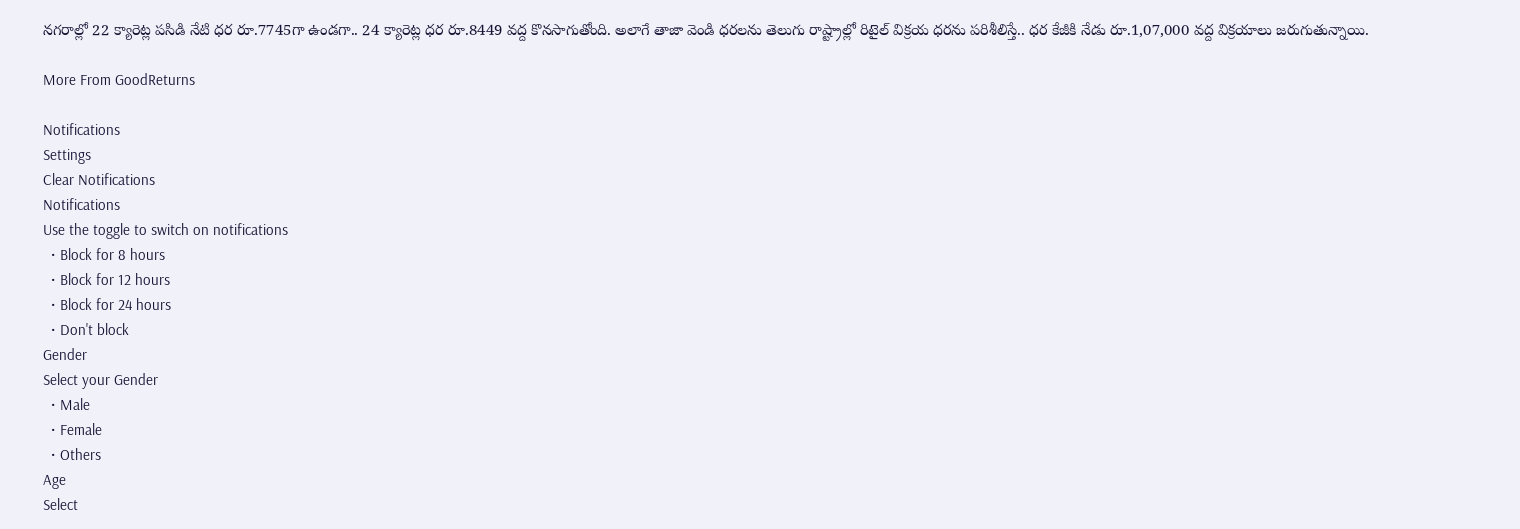నగరాల్లో 22 క్యారెట్ల పసిడి నేటి ధర రూ.7745గా ఉండగా.. 24 క్యారెట్ల ధర రూ.8449 వద్ద కొనసాగుతోంది. అలాగే తాజా వెండి ధరలను తెలుగు రాష్ట్రాల్లో రిటైల్ విక్రయ ధరను పరిశీలిస్తే.. ధర కేజీకి నేడు రూ.1,07,000 వద్ద విక్రయాలు జరుగుతున్నాయి.

More From GoodReturns

Notifications
Settings
Clear Notifications
Notifications
Use the toggle to switch on notifications
  • Block for 8 hours
  • Block for 12 hours
  • Block for 24 hours
  • Don't block
Gender
Select your Gender
  • Male
  • Female
  • Others
Age
Select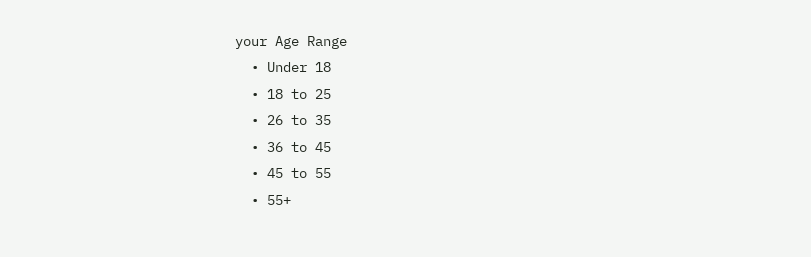your Age Range
  • Under 18
  • 18 to 25
  • 26 to 35
  • 36 to 45
  • 45 to 55
  • 55+